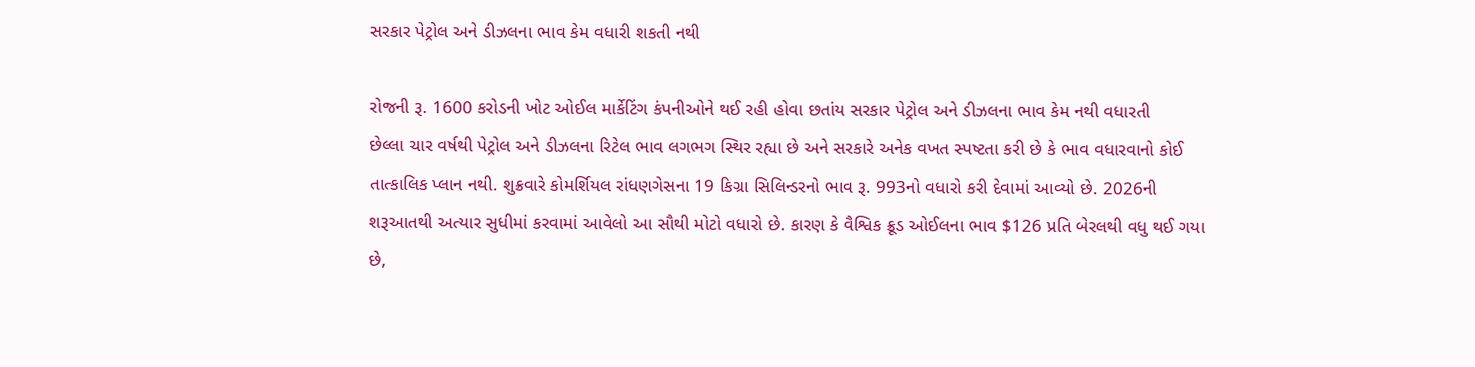સરકાર પેટ્રોલ અને ડીઝલના ભાવ કેમ વધારી શકતી નથી

રોજની રૂ. 1600 કરોડની ખોટ ઓઈલ માર્કેટિંગ કંપનીઓને થઈ રહી હોવા છતાંય સરકાર પેટ્રોલ અને ડીઝલના ભાવ કેમ નથી વધારતી
છેલ્લા ચાર વર્ષથી પેટ્રોલ અને ડીઝલના રિટેલ ભાવ લગભગ સ્થિર રહ્યા છે અને સરકારે અનેક વખત સ્પષ્ટતા કરી છે કે ભાવ વધારવાનો કોઈ તાત્કાલિક પ્લાન નથી. શુક્રવારે કોમર્શિયલ રાંધણગેસના 19 કિગ્રા સિલિન્ડરનો ભાવ રૂ. 993નો વધારો કરી દેવામાં આવ્યો છે. 2026ની શરૂઆતથી અત્યાર સુધીમાં કરવામાં આવેલો આ સૌથી મોટો વધારો છે. કારણ કે વૈશ્વિક ક્રૂડ ઓઈલના ભાવ $126 પ્રતિ બેરલથી વધુ થઈ ગયા છે,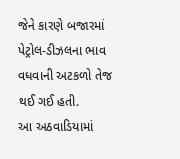જેને કારણે બજારમાં પેટ્રોલ-ડીઝલના ભાવ વધવાની અટકળો તેજ થઈ ગઈ હતી.
આ અઠવાડિયામાં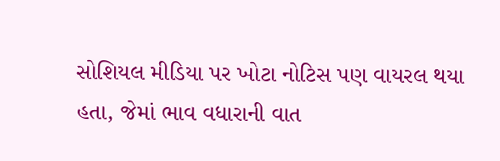સોશિયલ મીડિયા પર ખોટા નોટિસ પણ વાયરલ થયા હતા, જેમાં ભાવ વધારાની વાત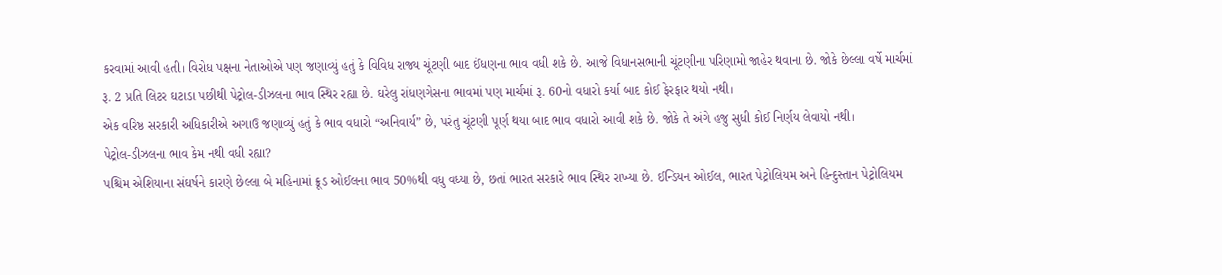કરવામાં આવી હતી। વિરોધ પક્ષના નેતાઓએ પણ જણાવ્યું હતું કે વિવિધ રાજ્ય ચૂંટણી બાદ ઈંધણના ભાવ વધી શકે છે. આજે વિધાનસભાની ચૂંટણીના પરિણામો જાહેર થવાના છે. જોકે છેલ્લા વર્ષે માર્ચમાં રૂ. 2 પ્રતિ લિટર ઘટાડા પછીથી પેટ્રોલ-ડીઝલના ભાવ સ્થિર રહ્યા છે. ઘરેલુ રાંધણગેસના ભાવમાં પણ માર્ચમાં રૂ. 60નો વધારો કર્યા બાદ કોઈ ફેરફાર થયો નથી।
એક વરિષ્ઠ સરકારી અધિકારીએ અગાઉ જણાવ્યું હતું કે ભાવ વધારો “અનિવાર્ય” છે, પરંતુ ચૂંટણી પૂર્ણ થયા બાદ ભાવ વધારો આવી શકે છે. જોકે તે અંગે હજુ સુધી કોઈ નિર્ણય લેવાયો નથી।
પેટ્રોલ-ડીઝલના ભાવ કેમ નથી વધી રહ્યા?
પશ્ચિમ એશિયાના સંઘર્ષને કારણે છેલ્લા બે મહિનામાં ક્રૂડ ઓઈલના ભાવ 50%થી વધુ વધ્યા છે, છતાં ભારત સરકારે ભાવ સ્થિર રાખ્યા છે. ઈન્ડિયન ઓઈલ, ભારત પેટ્રોલિયમ અને હિન્દુસ્તાન પેટ્રોલિયમ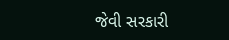જેવી સરકારી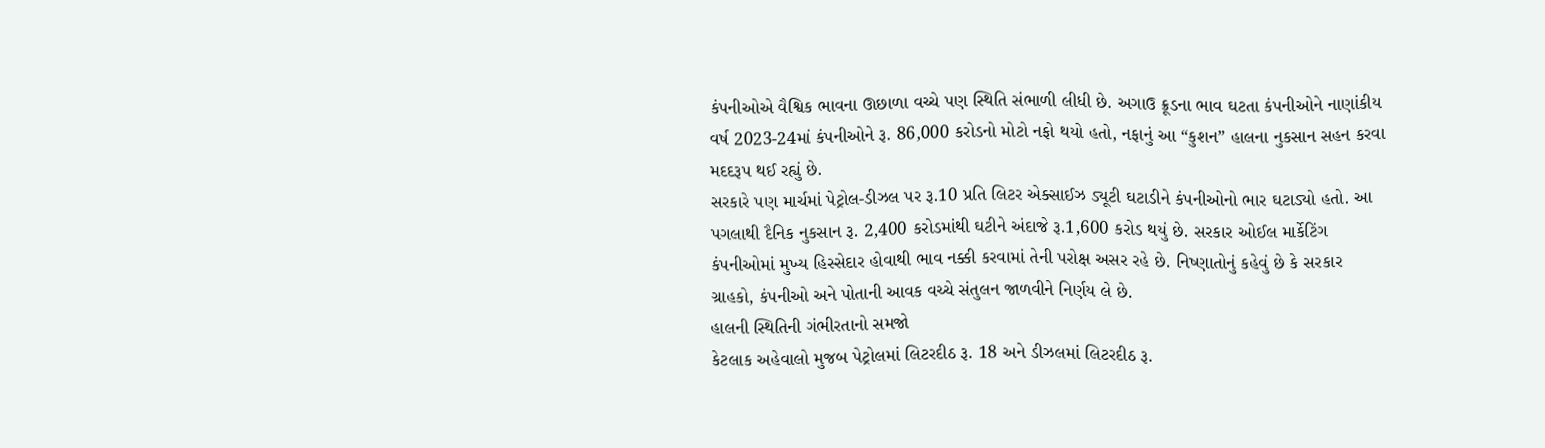કંપનીઓએ વૈશ્વિક ભાવના ઊછાળા વચ્ચે પણ સ્થિતિ સંભાળી લીધી છે. અગાઉ ક્રૂડના ભાવ ઘટતા કંપનીઓને નાણાંકીય વર્ષ 2023-24માં કંપનીઓને રૂ. 86,000 કરોડનો મોટો નફો થયો હતો, નફાનું આ “કુશન” હાલના નુકસાન સહન કરવા મદદરૂપ થઈ રહ્યું છે.
સરકારે પણ માર્ચમાં પેટ્રોલ-ડીઝલ પર રૂ.10 પ્રતિ લિટર એક્સાઈઝ ડ્યૂટી ઘટાડીને કંપનીઓનો ભાર ઘટાડ્યો હતો. આ પગલાથી દૈનિક નુકસાન રૂ. 2,400 કરોડમાંથી ઘટીને અંદાજે રૂ.1,600 કરોડ થયું છે. સરકાર ઓઈલ માર્કેટિંગ કંપનીઓમાં મુખ્ય હિસ્સેદાર હોવાથી ભાવ નક્કી કરવામાં તેની પરોક્ષ અસર રહે છે. નિષ્ણાતોનું કહેવું છે કે સરકાર ગ્રાહકો, કંપનીઓ અને પોતાની આવક વચ્ચે સંતુલન જાળવીને નિર્ણય લે છે.
હાલની સ્થિતિની ગંભીરતાનો સમજો
કેટલાક અહેવાલો મુજબ પેટ્રોલમાં લિટરદીઠ રૂ. 18 અને ડીઝલમાં લિટરદીઠ રૂ.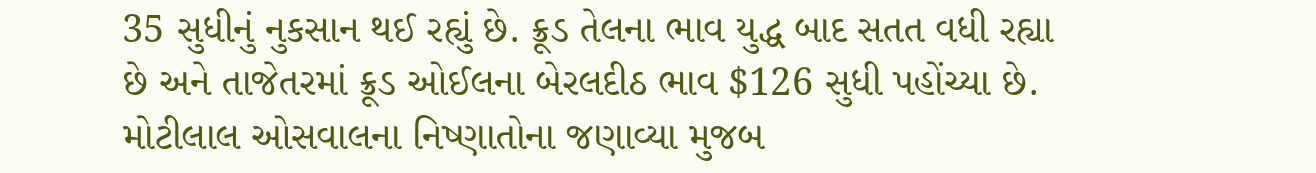35 સુધીનું નુકસાન થઈ રહ્યું છે. ક્રૂડ તેલના ભાવ યુદ્ધ બાદ સતત વધી રહ્યા છે અને તાજેતરમાં ક્રૂડ ઓઈલના બેરલદીઠ ભાવ $126 સુધી પહોંચ્યા છે.
મોટીલાલ ઓસવાલના નિષ્ણાતોના જણાવ્યા મુજબ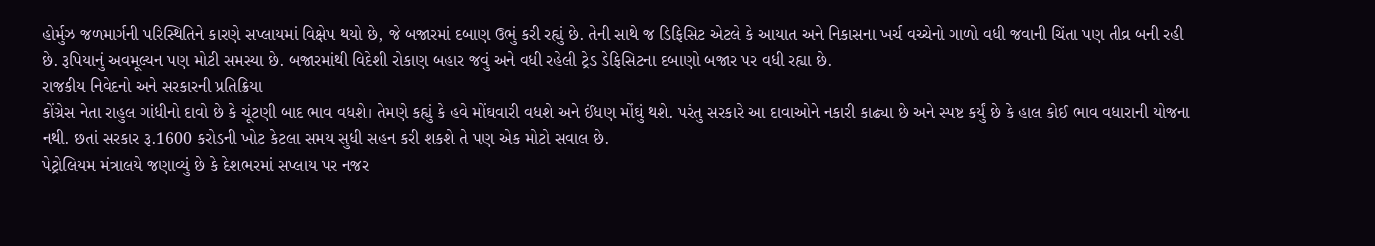હોર્મુઝ જળમાર્ગની પરિસ્થિતિને કારણે સપ્લાયમાં વિક્ષેપ થયો છે, જે બજારમાં દબાણ ઉભું કરી રહ્યું છે. તેની સાથે જ ડિફિસિટ એટલે કે આયાત અને નિકાસના ખર્ચ વચ્ચેનો ગાળો વધી જવાની ચિંતા પણ તીવ્ર બની રહી છે. રૂપિયાનું અવમૂલ્યન પણ મોટી સમસ્યા છે. બજારમાંથી વિદેશી રોકાણ બહાર જવું અને વધી રહેલી ટ્રેડ ડેફિસિટના દબાણો બજાર પર વધી રહ્યા છે.
રાજકીય નિવેદનો અને સરકારની પ્રતિક્રિયા
કોંગ્રેસ નેતા રાહુલ ગાંધીનો દાવો છે કે ચૂંટણી બાદ ભાવ વધશે। તેમણે કહ્યું કે હવે મોંઘવારી વધશે અને ઈંધણ મોંઘું થશે. પરંતુ સરકારે આ દાવાઓને નકારી કાઢ્યા છે અને સ્પષ્ટ કર્યું છે કે હાલ કોઈ ભાવ વધારાની યોજના નથી. છતાં સરકાર રૂ.1600 કરોડની ખોટ કેટલા સમય સુધી સહન કરી શકશે તે પણ એક મોટો સવાલ છે.
પેટ્રોલિયમ મંત્રાલયે જણાવ્યું છે કે દેશભરમાં સપ્લાય પર નજર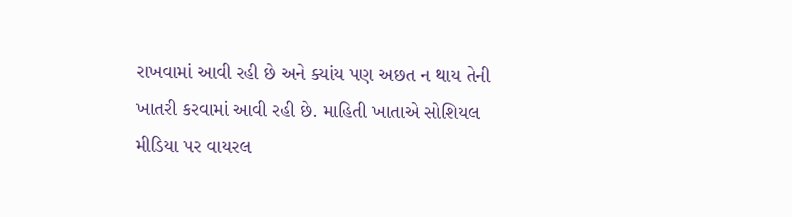રાખવામાં આવી રહી છે અને ક્યાંય પણ અછત ન થાય તેની ખાતરી કરવામાં આવી રહી છે. માહિતી ખાતાએ સોશિયલ મીડિયા પર વાયરલ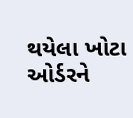થયેલા ખોટા ઓર્ડરને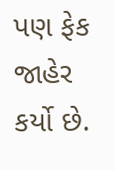પણ ફેક જાહેર કર્યો છે.